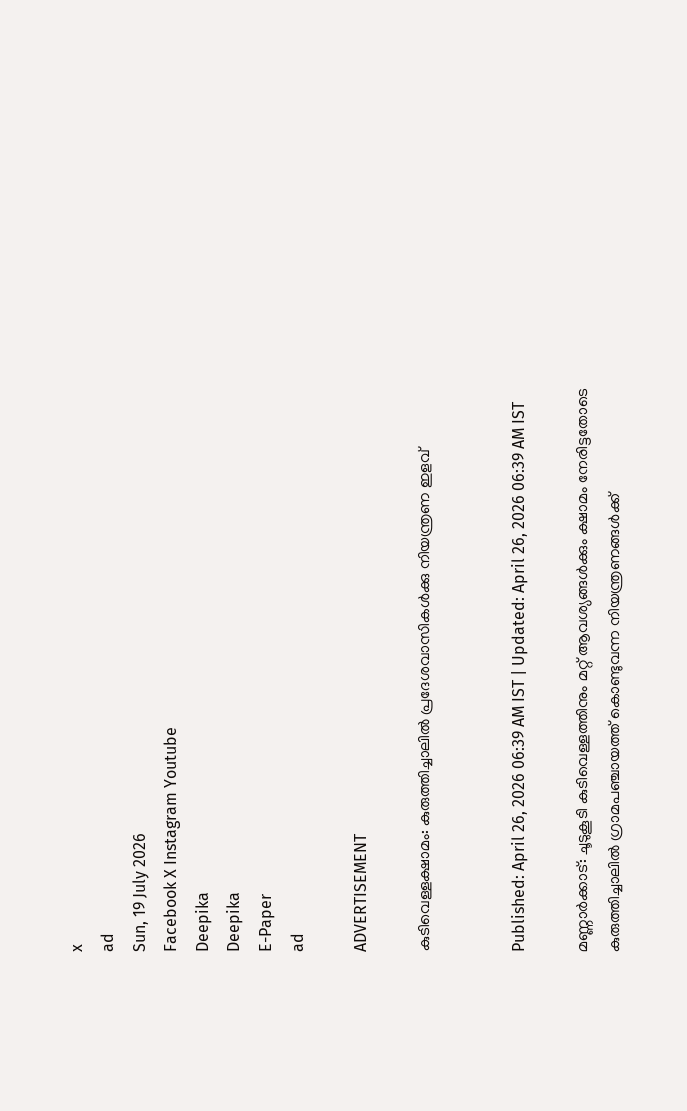x
ad
Sun, 19 July 2026
Facebook X Instagram Youtube
Deepika
Deepika
E-Paper
ad

ADVERTISEMENT

കുടിവെള്ളക്ഷാമം: കുരുത്തിച്ചാലിൽ പ്രദേശവാസികൾക്കു നിയന്ത്രണ ഇളവ്


Published: April 26, 2026 06:39 AM IST | Updated: April 26, 2026 06:39 AM IST

മണ്ണാർക്കാട്: ചൂടുകൂടി കുടിവെള്ളത്തിനും മറ്റ് ആവശ്യങ്ങൾക്കും ക്ഷാമം നേരിട്ടതോടെ കുരുത്തിച്ചാലിൽ ഗ്രാമപഞ്ചായത്ത് കൊണ്ടുവന്ന നിയന്ത്രണങ്ങൾക്ക്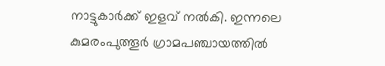നാട്ടുകാർക്ക് ഇളവ് നൽകി. ഇന്നലെ കുമരംപുത്തൂർ ഗ്രാമപഞ്ചായത്തിൽ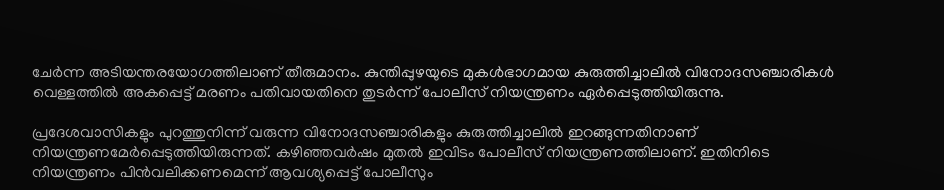ചേർന്ന അടിയന്തരയോഗത്തിലാണ് തീരുമാനം. കുന്തിപ്പുഴയുടെ മുകൾഭാഗമായ കുരുത്തിച്ചാലിൽ വിനോദസഞ്ചാരികൾ വെള്ളത്തിൽ അകപ്പെട്ട് മരണം പതിവായതിനെ തുടർന്ന് പോലീസ് നിയന്ത്രണം ഏർപ്പെടുത്തിയിരുന്നു.

പ്രദേശവാസികളും പുറത്തുനിന്ന് വരുന്ന വിനോദസഞ്ചാരികളും കുരുത്തിച്ചാലിൽ ഇറങ്ങുന്നതിനാണ് നിയന്ത്രണമേർപ്പെടുത്തിയിരുന്നത്. കഴിഞ്ഞവർഷം മുതൽ ഇവിടം പോലീസ് നിയന്ത്രണത്തിലാണ്. ഇതിനിടെ നിയന്ത്രണം പിൻവലിക്കണമെന്ന് ആവശ്യപ്പെട്ട് പോലീസും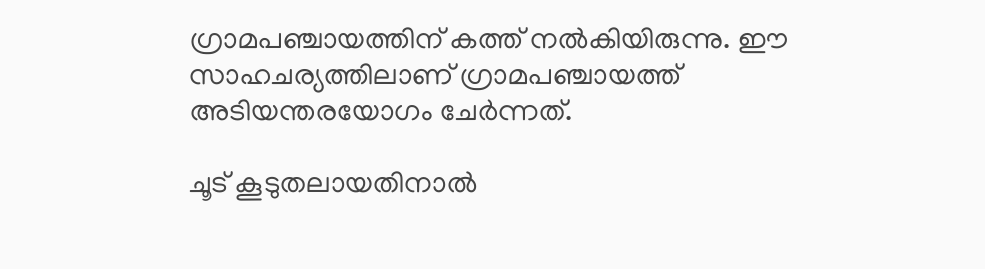ഗ്രാമപഞ്ചായത്തിന് കത്ത് നൽകിയിരുന്നു. ഈ സാഹചര്യത്തിലാണ് ഗ്രാമപഞ്ചായത്ത് അടിയന്തരയോഗം ചേർന്നത്.

ചൂട് കൂടുതലായതിനാൽ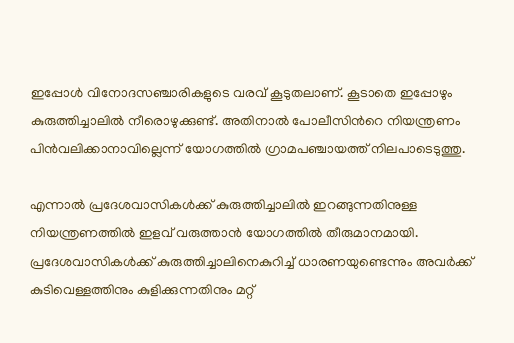ഇപ്പോൾ വിനോദസഞ്ചാരികളുടെ വരവ് കൂടുതലാണ്. കൂടാതെ ഇപ്പോഴും കുരുത്തിച്ചാലിൽ നീരൊഴുക്കുണ്ട്. അതിനാൽ പോലീസിന്‍റെ നിയന്ത്രണം പിൻവലിക്കാനാവില്ലെന്ന് യോഗത്തിൽ ഗ്രാമപഞ്ചായത്ത് നിലപാടെടുത്തു.

എന്നാൽ പ്രദേശവാസികൾക്ക് കുരുത്തിച്ചാലിൽ ഇറങ്ങുന്നതിനുള്ള നിയന്ത്രണത്തിൽ ഇളവ് വരുത്താൻ യോഗത്തിൽ തീരുമാനമായി. പ്രദേശവാസികൾക്ക് കുരുത്തിച്ചാലിനെകുറിച്ച് ധാരണയുണ്ടെന്നും അവർക്ക് കുടിവെള്ളത്തിനും കുളിക്കുന്നതിനും മറ്റ്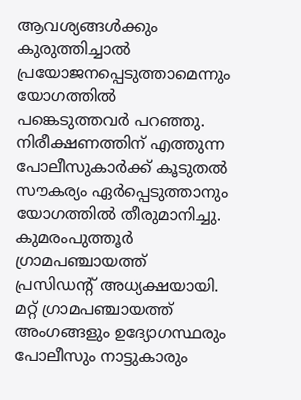ആവശ്യങ്ങൾക്കും കുരുത്തിച്ചാൽ പ്രയോജനപ്പെടുത്താമെന്നും യോഗത്തിൽ പങ്കെടുത്തവർ പറഞ്ഞു. നിരീക്ഷണത്തിന് എത്തുന്ന പോലീസുകാർക്ക് കൂടുതൽ സൗകര്യം ഏർപ്പെടുത്താനും യോഗത്തിൽ തീരുമാനിച്ചു. കുമരംപുത്തൂർ ഗ്രാമപഞ്ചായത്ത് പ്രസിഡന്‍റ് അധ്യക്ഷയായി. മറ്റ് ഗ്രാമപഞ്ചായത്ത് അംഗങ്ങളും ഉദ്യോഗസ്ഥരും പോലീസും നാട്ടുകാരും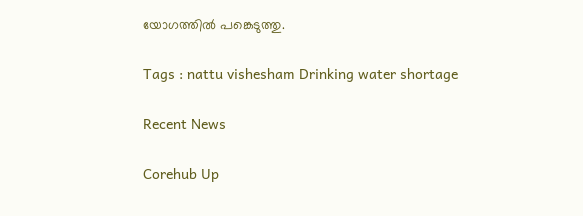യോഗത്തിൽ പങ്കെടുത്തു.

Tags : nattu vishesham Drinking water shortage

Recent News

Corehub Up